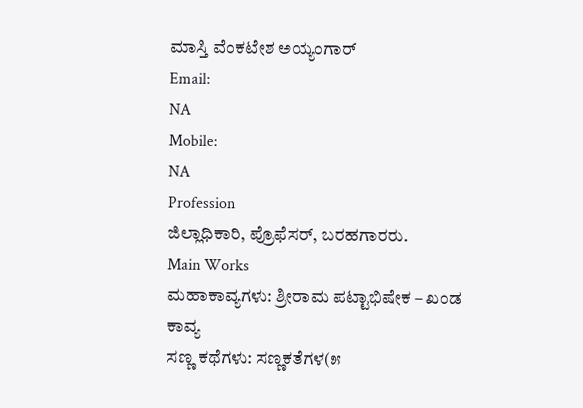ಮಾಸ್ತಿ ವೆಂಕಟೇಶ ಅಯ್ಯಂಗಾರ್
Email:
NA
Mobile:
NA
Profession
ಜಿಲ್ಲಾಧಿಕಾರಿ, ಪ್ರೊಫೆಸರ್, ಬರಹಗಾರರು.
Main Works
ಮಹಾಕಾವ್ಯಗಳು: ಶ್ರೀರಾಮ ಪಟ್ಟಾಭಿಷೇಕ – ಖಂಡ ಕಾವ್ಯ
ಸಣ್ಣ ಕಥೆಗಳು: ಸಣ್ಣಕತೆಗಳ(೫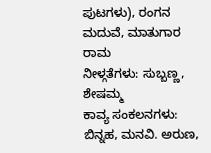ಪುಟಗಳು), ರಂಗನ ಮದುವೆ, ಮಾತುಗಾರ ರಾಮ
ನೀಳ್ಗತೆಗಳು: ಸುಬ್ಬಣ್ಣ, ಶೇಷಮ್ಮ
ಕಾವ್ಯ ಸಂಕಲನಗಳು: ಬಿನ್ನಹ, ಮನವಿ. ಅರುಣ,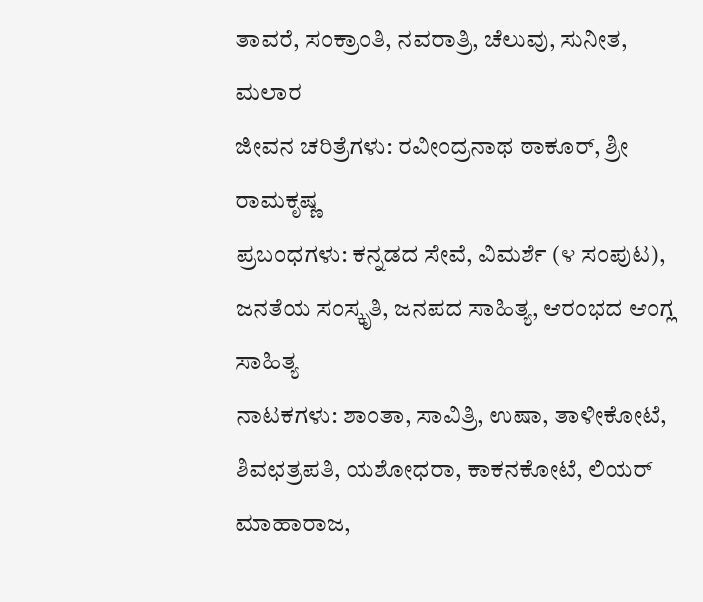ತಾವರೆ, ಸಂಕ್ರಾಂತಿ, ನವರಾತ್ರಿ, ಚೆಲುವು, ಸುನೀತ, ಮಲಾರ
ಜೀವನ ಚರಿತ್ರೆಗಳು: ರವೀಂದ್ರನಾಥ ಠಾಕೂರ್, ಶ್ರೀ ರಾಮಕೃಷ್ಣ
ಪ್ರಬಂಧಗಳು: ಕನ್ನಡದ ಸೇವೆ, ವಿಮರ್ಶೆ (೪ ಸಂಪುಟ), ಜನತೆಯ ಸಂಸ್ಕೃತಿ, ಜನಪದ ಸಾಹಿತ್ಯ, ಆರಂಭದ ಆಂಗ್ಲ ಸಾಹಿತ್ಯ
ನಾಟಕಗಳು: ಶಾಂತಾ, ಸಾವಿತ್ರಿ, ಉಷಾ, ತಾಳೀಕೋಟೆ, ಶಿವಛತ್ರಪತಿ, ಯಶೋಧರಾ, ಕಾಕನಕೋಟೆ, ಲಿಯರ್ ಮಾಹಾರಾಜ,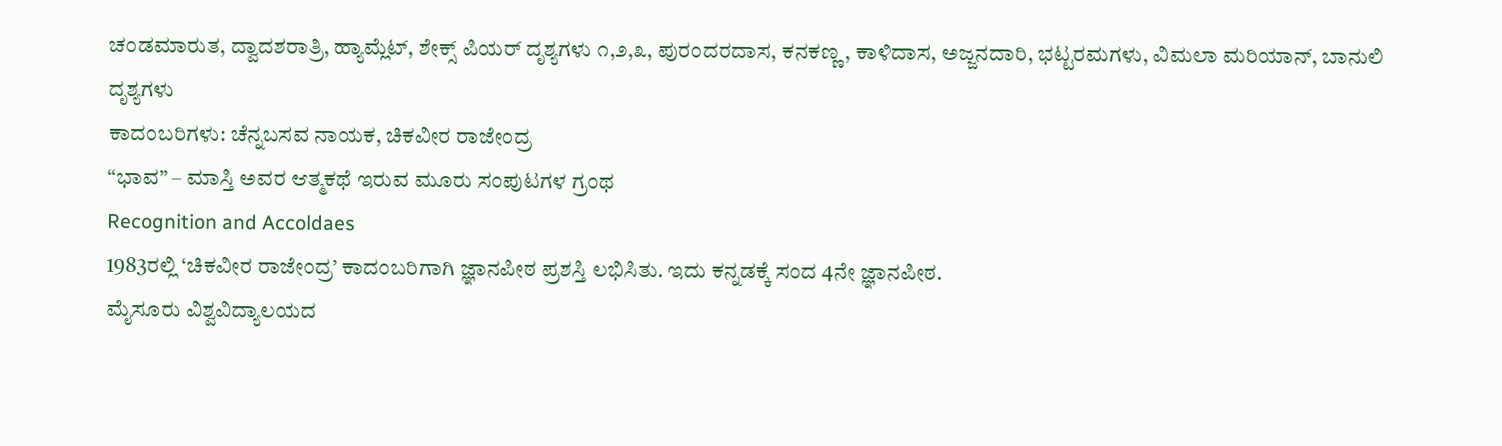ಚಂಡಮಾರುತ, ದ್ವಾದಶರಾತ್ರಿ, ಹ್ಯಾಮ್ಲೆಟ್, ಶೇಕ್ಸ್ ಪಿಯರ್ ದೃಶ್ಯಗಳು ೧,೨,೩, ಪುರಂದರದಾಸ, ಕನಕಣ್ಣ, ಕಾಳಿದಾಸ, ಅಜ್ಜನದಾರಿ, ಭಟ್ಟರಮಗಳು, ವಿಮಲಾ ಮರಿಯಾನ್, ಬಾನುಲಿ ದೃಶ್ಯಗಳು
ಕಾದಂಬರಿಗಳು: ಚೆನ್ನಬಸವ ನಾಯಕ, ಚಿಕವೀರ ರಾಜೇಂದ್ರ
“ಭಾವ” – ಮಾಸ್ತಿ ಅವರ ಆತ್ಮಕಥೆ ಇರುವ ಮೂರು ಸಂಪುಟಗಳ ಗ್ರಂಥ
Recognition and Accoldaes
1983ರಲ್ಲಿ ‘ಚಿಕವೀರ ರಾಜೇಂದ್ರ’ ಕಾದಂಬರಿಗಾಗಿ ಜ್ಞಾನಪೀಠ ಪ್ರಶಸ್ತಿ ಲಭಿಸಿತು. ಇದು ಕನ್ನಡಕ್ಕೆ ಸಂದ 4ನೇ ಜ್ಞಾನಪೀಠ.
ಮೈಸೂರು ವಿಶ್ವವಿದ್ಯಾಲಯದ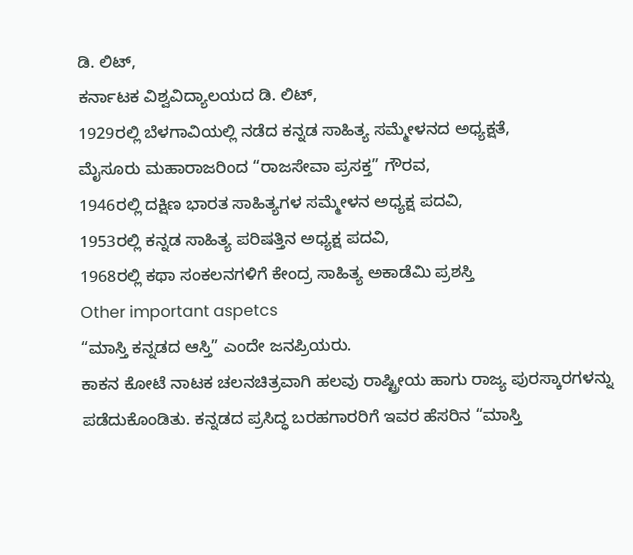ಡಿ. ಲಿಟ್,
ಕರ್ನಾಟಕ ವಿಶ್ವವಿದ್ಯಾಲಯದ ಡಿ. ಲಿಟ್,
1929ರಲ್ಲಿ ಬೆಳಗಾವಿಯಲ್ಲಿ ನಡೆದ ಕನ್ನಡ ಸಾಹಿತ್ಯ ಸಮ್ಮೇಳನದ ಅಧ್ಯಕ್ಷತೆ,
ಮೈಸೂರು ಮಹಾರಾಜರಿಂದ “ರಾಜಸೇವಾ ಪ್ರಸಕ್ತ” ಗೌರವ,
1946ರಲ್ಲಿ ದಕ್ಷಿಣ ಭಾರತ ಸಾಹಿತ್ಯಗಳ ಸಮ್ಮೇಳನ ಅಧ್ಯಕ್ಷ ಪದವಿ,
1953ರಲ್ಲಿ ಕನ್ನಡ ಸಾಹಿತ್ಯ ಪರಿಷತ್ತಿನ ಅಧ್ಯಕ್ಷ ಪದವಿ,
1968ರಲ್ಲಿ ಕಥಾ ಸಂಕಲನಗಳಿಗೆ ಕೇಂದ್ರ ಸಾಹಿತ್ಯ ಅಕಾಡೆಮಿ ಪ್ರಶಸ್ತಿ
Other important aspetcs
“ಮಾಸ್ತಿ ಕನ್ನಡದ ಆಸ್ತಿ” ಎಂದೇ ಜನಪ್ರಿಯರು.
ಕಾಕನ ಕೋಟೆ ನಾಟಕ ಚಲನಚಿತ್ರವಾಗಿ ಹಲವು ರಾಷ್ಟ್ರೀಯ ಹಾಗು ರಾಜ್ಯ ಪುರಸ್ಕಾರಗಳನ್ನು ಪಡೆದುಕೊಂಡಿತು. ಕನ್ನಡದ ಪ್ರಸಿದ್ಧ ಬರಹಗಾರರಿಗೆ ಇವರ ಹೆಸರಿನ “ಮಾಸ್ತಿ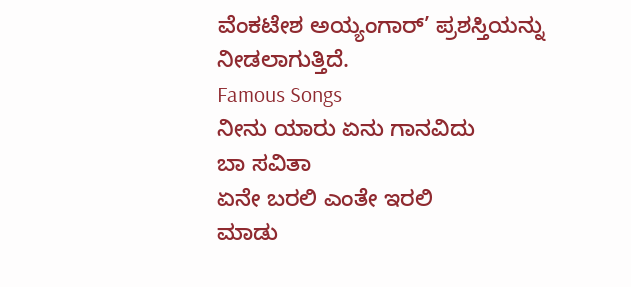ವೆಂಕಟೇಶ ಅಯ್ಯಂಗಾರ್’ ಪ್ರಶಸ್ತಿಯನ್ನು ನೀಡಲಾಗುತ್ತಿದೆ.
Famous Songs
ನೀನು ಯಾರು ಏನು ಗಾನವಿದು
ಬಾ ಸವಿತಾ
ಏನೇ ಬರಲಿ ಎಂತೇ ಇರಲಿ
ಮಾಡು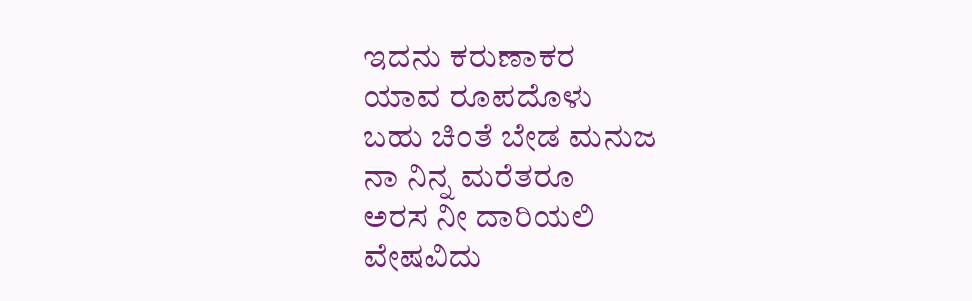ಇದನು ಕರುಣಾಕರ
ಯಾವ ರೂಪದೊಳು
ಬಹು ಚಿಂತೆ ಬೇಡ ಮನುಜ
ನಾ ನಿನ್ನ ಮರೆತರೂ
ಅರಸ ನೀ ದಾರಿಯಲಿ
ವೇಷವಿದು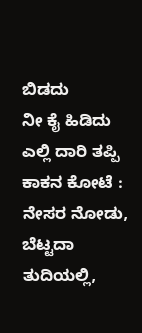ಬಿಡದು
ನೀ ಕೈ ಹಿಡಿದು
ಎಲ್ಲಿ ದಾರಿ ತಪ್ಪಿ
ಕಾಕನ ಕೋಟೆ : ನೇಸರ ನೋಡು, ಬೆಟ್ಟದಾ ತುದಿಯಲ್ಲಿ,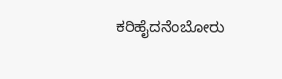ಕರಿಹೈದನೆಂಬೋರು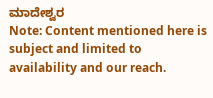ಮಾದೇಶ್ವರ
Note: Content mentioned here is subject and limited to availability and our reach.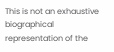This is not an exhaustive biographical representation of the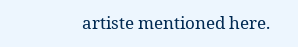artiste mentioned here.